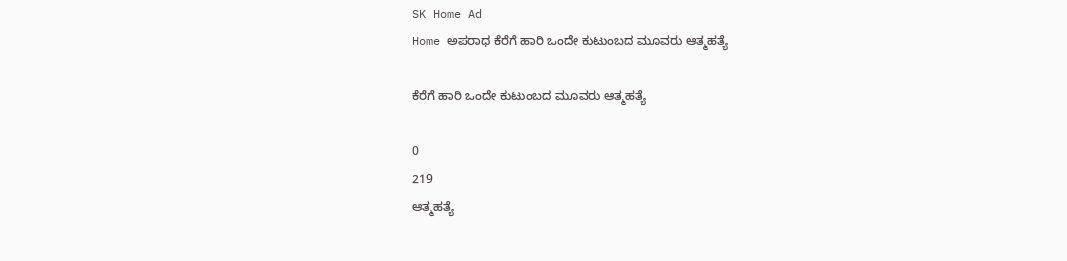SK Home Ad
Home ಅಪರಾಧ ಕೆರೆಗೆ ಹಾರಿ ಒಂದೇ ಕುಟುಂಬದ ಮೂವರು ಆತ್ಮಹತ್ಯೆ

ಕೆರೆಗೆ ಹಾರಿ ಒಂದೇ ಕುಟುಂಬದ ಮೂವರು ಆತ್ಮಹತ್ಯೆ

0
219
ಆತ್ಮಹತ್ಯೆ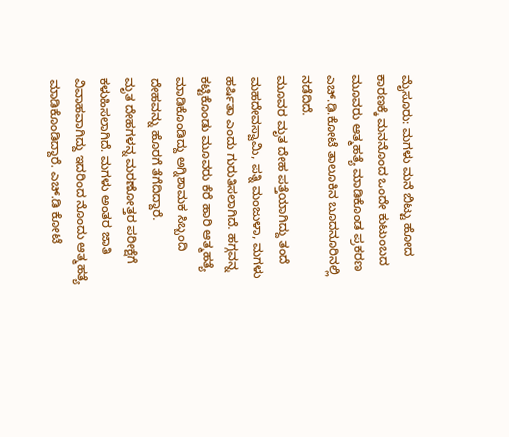ಮೈಸೂರು: ಮಗಳು ಮನೆ ಬಿಟ್ಟು ಹೋದ ಕಾರಣಕ್ಕೆ ಮನನೊಂದ ಒಂದೇ ಕುಟುಂಬದ ಮೂವರು ಆತ್ಮಹತ್ಯೆ ಮಾಡಿಕೊಂಡ‌ ಪ್ರಕರಣ‌ ಎಚ್.ಢಿ.ಕೋಟೆ ತಾಲೂಕಿನ ಬೂದನೂರಿನಲ್ಲಿ‌ ನಡೆದಿದೆ.
ಮೂವರ ಮೃತ ದೇಹ ಪತ್ತೆಯಾಗಿದ್ದು‌ ತಂದೆ ಮಹದೇವಸ್ವಾಮಿ, ಪತ್ನಿ ಮಂಜುಳಾ, ಮಗಳು ಹರ್ಷಿತಾ ‌ಎಂದು ‌ಗುರುತಿಸಲಾಗಿದೆ. ಹಗ್ಗವನ್ನ ಕಟ್ಟಿಕೊಂಡು ಮೂವರು ಕೆರೆ ಹಾರಿ ಆತ್ಮಹತ್ಯೆ ಮಾಡಿಕೊಂಡಿದ್ದು‌ ಅಗ್ನಿಶಾಮಕ ಸಿಬ್ಬಂದಿ ದೇಹವನ್ನು‌ ಹೊರಗೆ ತೆಗೆದಿದ್ದಾರೆ.
ಮೃತ ದೇಹಗಳನ್ನ ಮರಣೋತ್ತರ ಪರೀಕ್ಷೆಗೆ ಕಳುಹಿಸಲಾಗಿದೆ. ಮಗಳು ‌ಅಂತರ ಜಾತಿ ವಿವಾಹವಾಗಿದ್ದು ಇದರಿಂದ‌ ನೊಂದು ಆತ್ಮಹತ್ಯೆ ಮಾಡಿಕೊಂಡಿದ್ದಾರೆ. ಎಚ್.ಡಿ ಕೋಟೆ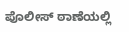ಪೊಲೀಸ್ ಠಾಣೆಯಲ್ಲಿ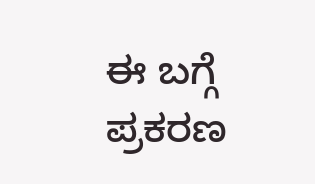ಈ ಬಗ್ಗೆ ಪ್ರಕರಣ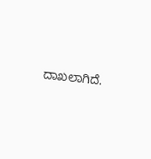ದಾಖಲಾಗಿದೆ.